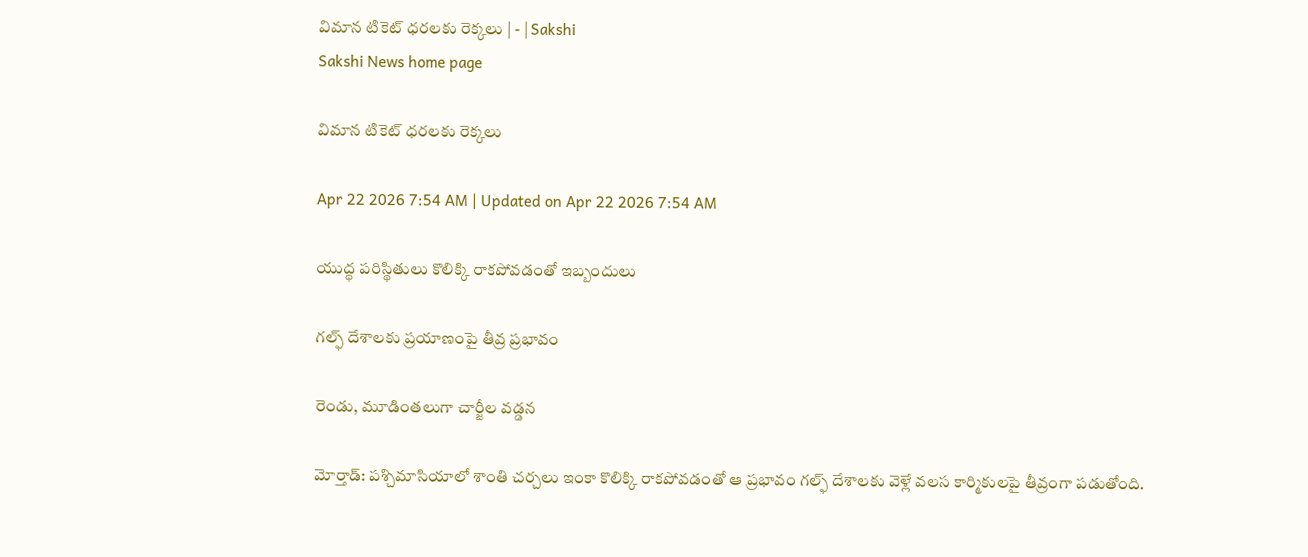విమాన టికెట్‌ ధరలకు రెక్కలు | - | Sakshi
Sakshi News home page

విమాన టికెట్‌ ధరలకు రెక్కలు

Apr 22 2026 7:54 AM | Updated on Apr 22 2026 7:54 AM

యుద్ధ పరిస్థితులు కొలిక్కి రాకపోవడంతో ఇబ్బందులు

గల్ఫ్‌ దేశాలకు ప్రయాణంపై తీవ్ర ప్రభావం

రెండు, మూడింతలుగా చార్జీల వడ్డన

మోర్తాడ్‌: పశ్చిమాసియాలో శాంతి చర్చలు ఇంకా కొలిక్కి రాకపోవడంతో ఆ ప్రభావం గల్ఫ్‌ దేశాలకు వెళ్లే వలస కార్మికులపై తీవ్రంగా పడుతోంది.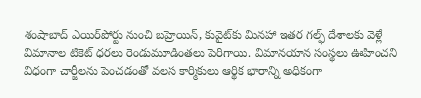శంషాబాద్‌ ఎయిర్‌పోర్టు నుంచి బహ్రెయిన్‌, కువైట్‌కు మినహా ఇతర గల్ఫ్‌ దేశాలకు వెళ్లే విమానాల టికెట్‌ ధరలు రెండుమూడింతలు పెరిగాయి. విమానయాన సంస్థలు ఊహించని విధంగా చార్జీలను పెంచడంతో వలస కార్మికులు ఆర్థిక భారాన్ని అధికంగా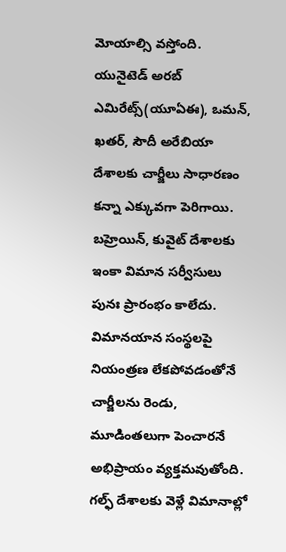మోయాల్సి వస్తోంది. యునైటెడ్‌ అరబ్‌ ఎమిరేట్స్‌(యూఏఈ), ఒమన్‌, ఖతర్‌, సౌదీ అరేబియా దేశాలకు చార్జీలు సాధారణం కన్నా ఎక్కువగా పెరిగాయి. బహ్రెయిన్‌, కువైట్‌ దేశాలకు ఇంకా విమాన సర్వీసులు పునః ప్రారంభం కాలేదు. విమానయాన సంస్థలపై నియంత్రణ లేకపోవడంతోనే చార్జీలను రెండు, మూడింతలుగా పెంచారనే అభిప్రాయం వ్యక్తమవుతోంది. గల్ఫ్‌ దేశాలకు వెళ్లే విమానాల్లో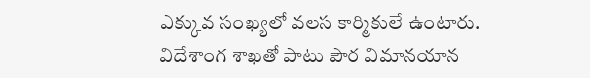ఎక్కువ సంఖ్యలో వలస కార్మికులే ఉంటారు. విదేశాంగ శాఖతో పాటు పౌర విమానయాన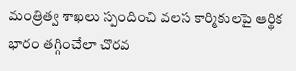మంత్రిత్వ శాఖలు స్పందించి వలస కార్మికులపై ఆర్థిక భారం తగ్గించేలా చొరవ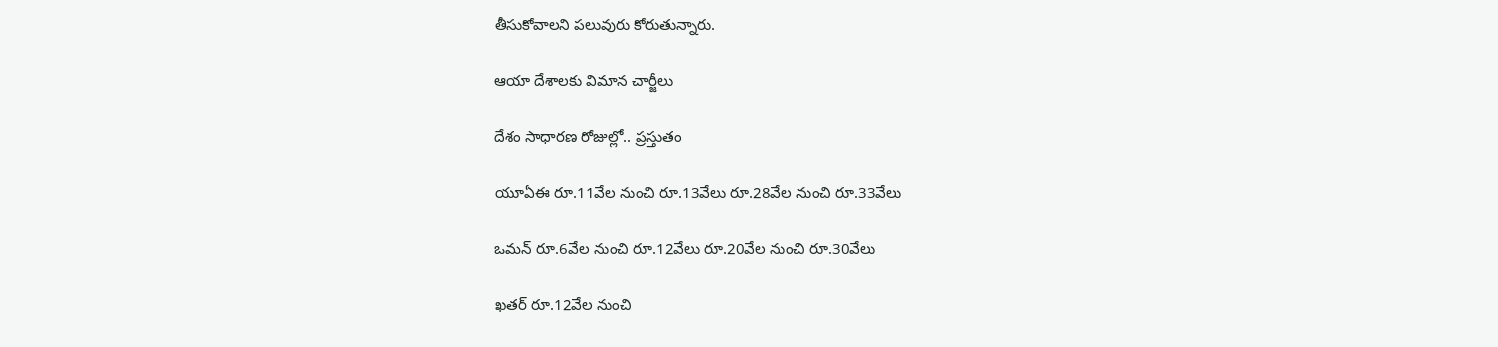తీసుకోవాలని పలువురు కోరుతున్నారు.

ఆయా దేశాలకు విమాన చార్జీలు

దేశం సాధారణ రోజుల్లో.. ప్రస్తుతం

యూఏఈ రూ.11వేల నుంచి రూ.13వేలు రూ.28వేల నుంచి రూ.33వేలు

ఒమన్‌ రూ.6వేల నుంచి రూ.12వేలు రూ.20వేల నుంచి రూ.30వేలు

ఖతర్‌ రూ.12వేల నుంచి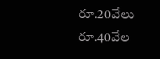రూ.20వేలు రూ.40వేల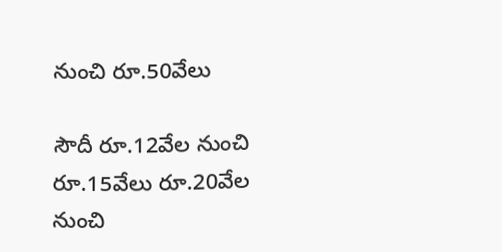నుంచి రూ.50వేలు

సౌదీ రూ.12వేల నుంచి రూ.15వేలు రూ.20వేల నుంచి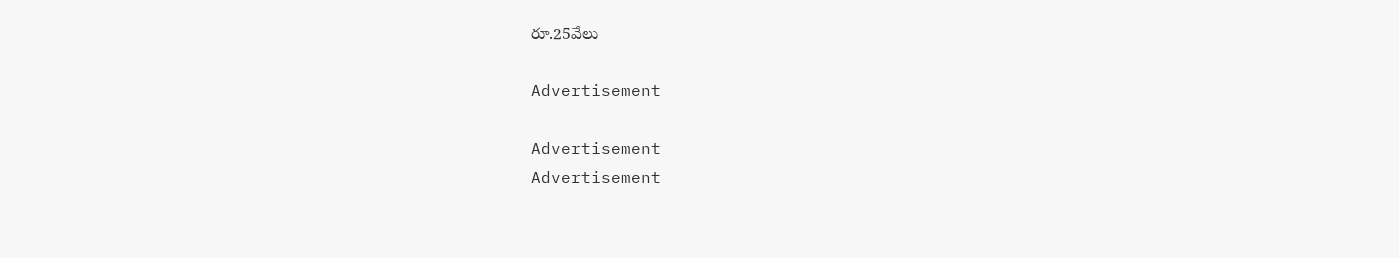రూ.25వేలు

Advertisement

Advertisement
Advertisement